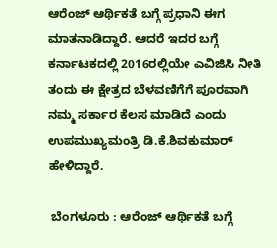ಆರೆಂಜ್ ಆರ್ಥಿಕತೆ ಬಗ್ಗೆ ಪ್ರಧಾನಿ ಈಗ ಮಾತನಾಡಿದ್ದಾರೆ‌‌. ಆದರೆ ಇದರ ಬಗ್ಗೆ ಕರ್ನಾಟಕದಲ್ಲಿ 2016ರಲ್ಲಿಯೇ ಎವಿಜಿಸಿ ನೀತಿ ತಂದು ಈ ಕ್ಷೇತ್ರದ ಬೆಳವಣಿಗೆಗೆ ಪೂರವಾಗಿ ನಮ್ಮ ಸರ್ಕಾರ ಕೆಲಸ ಮಾಡಿದೆ ಎಂದು ಉಪಮುಖ್ಯಮಂತ್ರಿ ಡಿ.ಕೆ.ಶಿವಕುಮಾರ್‌ ಹೇಳಿದ್ದಾರೆ.

 ಬೆಂಗಳೂರು : ಆರೆಂಜ್ ಆರ್ಥಿಕತೆ ಬಗ್ಗೆ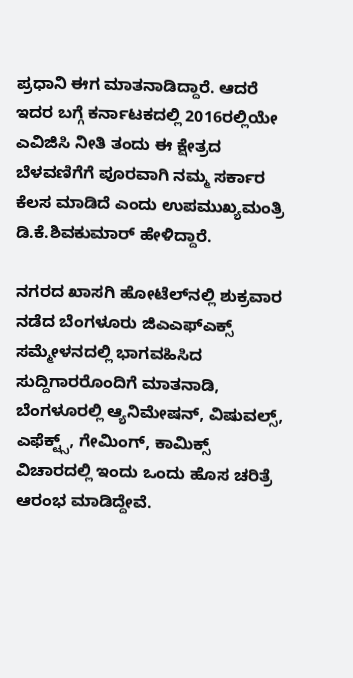ಪ್ರಧಾನಿ ಈಗ ಮಾತನಾಡಿದ್ದಾರೆ‌‌. ಆದರೆ ಇದರ ಬಗ್ಗೆ ಕರ್ನಾಟಕದಲ್ಲಿ 2016ರಲ್ಲಿಯೇ ಎವಿಜಿಸಿ ನೀತಿ ತಂದು ಈ ಕ್ಷೇತ್ರದ ಬೆಳವಣಿಗೆಗೆ ಪೂರವಾಗಿ ನಮ್ಮ ಸರ್ಕಾರ ಕೆಲಸ ಮಾಡಿದೆ ಎಂದು ಉಪಮುಖ್ಯಮಂತ್ರಿ ಡಿ.ಕೆ.ಶಿವಕುಮಾರ್‌ ಹೇಳಿದ್ದಾರೆ.

ನಗರದ ಖಾಸಗಿ ಹೋಟೆಲ್‌ನಲ್ಲಿ ಶುಕ್ರವಾರ ನಡೆದ ಬೆಂಗಳೂರು ಜಿಎಎಫ್‌ಎಕ್ಸ್‌ ಸಮ್ಮೇಳನದಲ್ಲಿ ಭಾಗವಹಿಸಿದ ಸುದ್ದಿಗಾರರೊಂದಿಗೆ ಮಾತನಾಡಿ, ಬೆಂಗಳೂರಲ್ಲಿ ಆ್ಯನಿಮೇಷನ್‌, ವಿಷುವಲ್ಸ್‌, ಎಫೆಕ್ಟ್ಸ್‌, ಗೇಮಿಂಗ್‌, ಕಾಮಿಕ್ಸ್‌ ವಿಚಾರದಲ್ಲಿ ಇಂದು ಒಂದು ಹೊಸ ಚರಿತ್ರೆ ಆರಂಭ ಮಾಡಿದ್ದೇವೆ.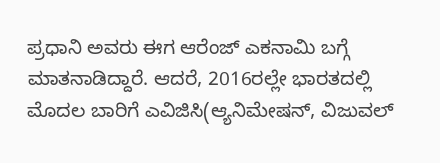ಪ್ರಧಾನಿ ಅವರು ಈಗ ಆರೆಂಜ್‌ ಎಕನಾಮಿ ಬಗ್ಗೆ ಮಾತನಾಡಿದ್ದಾರೆ. ಆದರೆ, 2016ರಲ್ಲೇ ಭಾರತದಲ್ಲಿ ಮೊದಲ ಬಾರಿಗೆ ಎವಿಜಿಸಿ(ಆ್ಯನಿಮೇಷನ್‌, ವಿಜುವಲ್‌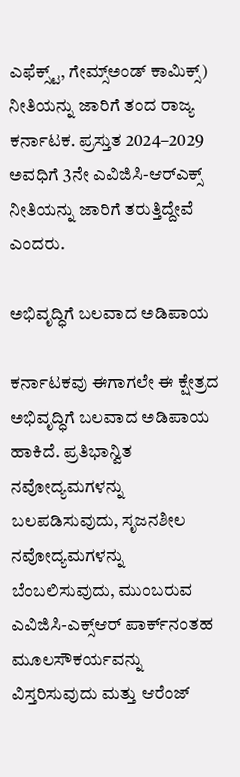ಎಫೆಕ್ಸ್ಟ್‌, ಗೇಮ್ಸ್‌ಅಂಡ್‌ ಕಾಮಿಕ್ಸ್‌) ನೀತಿಯನ್ನು ಜಾರಿಗೆ ತಂದ ರಾಜ್ಯ ಕರ್ನಾಟಕ. ಪ್ರಸ್ತುತ 2024–2029 ಅವಧಿಗೆ 3ನೇ ಎವಿಜಿಸಿ-ಆರ್‌ಎಕ್ಸ್‌ ನೀತಿಯನ್ನು ಜಾರಿಗೆ ತರುತ್ತಿದ್ದೇವೆ ಎಂದರು.

ಅಭಿವೃದ್ಧಿಗೆ ಬಲವಾದ ಅಡಿಪಾಯ

ಕರ್ನಾಟಕವು ಈಗಾಗಲೇ ಈ ಕ್ಷೇತ್ರದ ಅಭಿವೃದ್ಧಿಗೆ ಬಲವಾದ ಅಡಿಪಾಯ ಹಾಕಿದೆ. ಪ್ರತಿಭಾನ್ವಿತ ನವೋದ್ಯಮಗಳನ್ನು ಬಲಪಡಿಸುವುದು, ಸೃಜನಶೀಲ ನವೋದ್ಯಮಗಳನ್ನು ಬೆಂಬಲಿಸುವುದು, ಮುಂಬರುವ ಎವಿಜಿಸಿ-ಎಕ್ಸ್‌ಆರ್‌ ಪಾರ್ಕ್‌ನಂತಹ ಮೂಲಸೌಕರ್ಯವನ್ನು ವಿಸ್ತರಿಸುವುದು ಮತ್ತು ಆರೆಂಜ್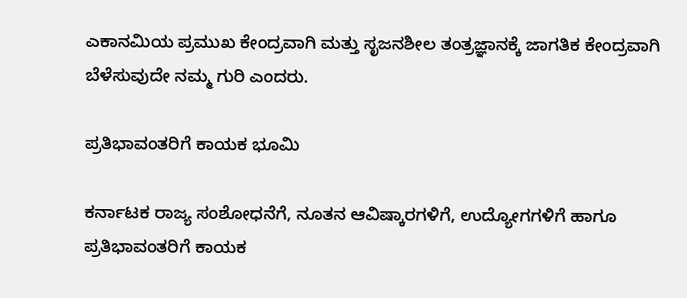ಎಕಾನಮಿಯ ಪ್ರಮುಖ ಕೇಂದ್ರವಾಗಿ ಮತ್ತು ಸೃಜನಶೀಲ ತಂತ್ರಜ್ಞಾನಕ್ಕೆ ಜಾಗತಿಕ ಕೇಂದ್ರವಾಗಿ ಬೆಳೆಸುವುದೇ ನಮ್ಮ ಗುರಿ ಎಂದರು.

ಪ್ರತಿಭಾವಂತರಿಗೆ ಕಾಯಕ ಭೂಮಿ

ಕರ್ನಾಟಕ ರಾಜ್ಯ ಸಂಶೋಧನೆಗೆ, ನೂತನ ಆವಿಷ್ಕಾರಗಳಿಗೆ, ಉದ್ಯೋಗಗಳಿಗೆ ಹಾಗೂ ಪ್ರತಿಭಾವಂತರಿಗೆ ಕಾಯಕ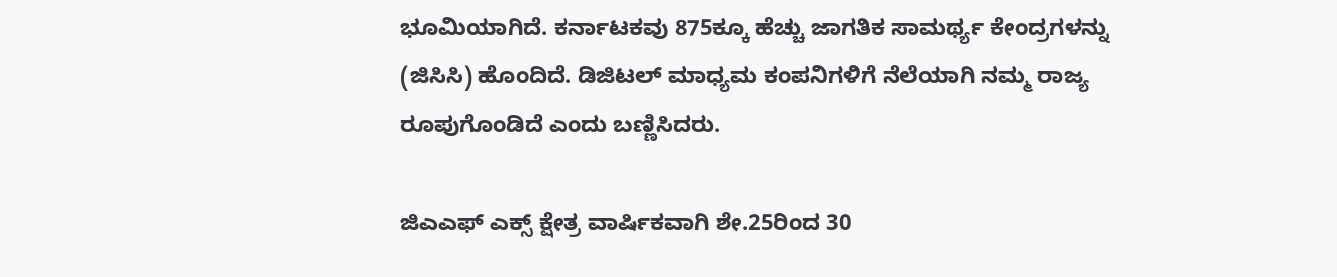ಭೂಮಿಯಾಗಿದೆ. ಕರ್ನಾಟಕವು 875ಕ್ಕೂ ಹೆಚ್ಚು ಜಾಗತಿಕ ಸಾಮರ್ಥ್ಯ ಕೇಂದ್ರಗಳನ್ನು (ಜಿಸಿಸಿ) ಹೊಂದಿದೆ. ಡಿಜಿಟಲ್ ಮಾಧ್ಯಮ ಕಂಪನಿಗಳಿಗೆ ನೆಲೆಯಾಗಿ ನಮ್ಮ ರಾಜ್ಯ ರೂಪುಗೊಂಡಿದೆ ಎಂದು ಬಣ್ಣಿಸಿದರು.

ಜಿಎಎಫ್ ಎಕ್ಸ್ ಕ್ಷೇತ್ರ ವಾರ್ಷಿಕವಾಗಿ ಶೇ.25ರಿಂದ 30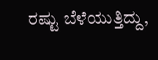ರಷ್ಟು ಬೆಳೆಯುತ್ತಿದ್ದು,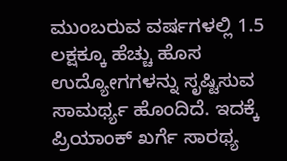ಮುಂಬರುವ ವರ್ಷಗಳಲ್ಲಿ 1.5 ಲಕ್ಷಕ್ಕೂ ಹೆಚ್ಚು ಹೊಸ ಉದ್ಯೋಗಗಳನ್ನು ಸೃಷ್ಟಿಸುವ ಸಾಮರ್ಥ್ಯ ಹೊಂದಿದೆ. ಇದಕ್ಕೆ ಪ್ರಿಯಾಂಕ್ ಖರ್ಗೆ ಸಾರಥ್ಯ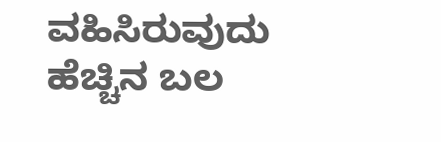ವಹಿಸಿರುವುದು ಹೆಚ್ಚಿನ ಬಲ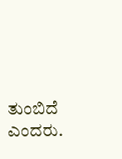ತುಂಬಿದೆ ಎಂದರು.